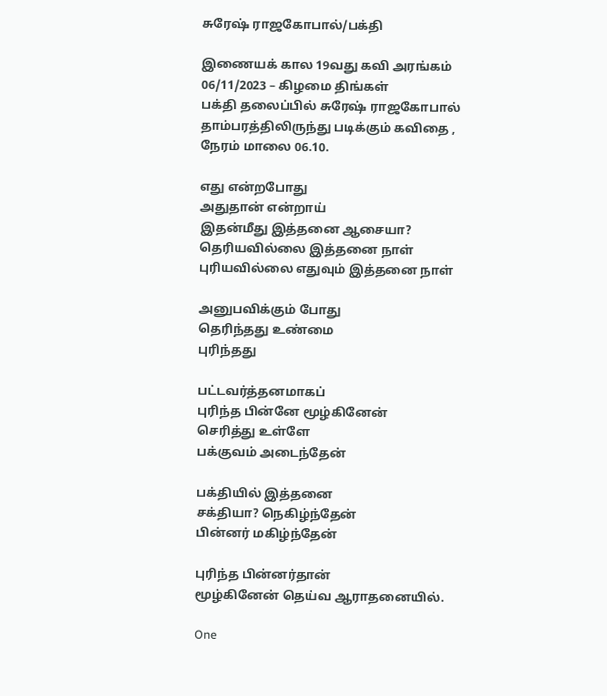சுரேஷ் ராஜகோபால்/பக்தி

இணையக் கால 19வது கவி அரங்கம் 06/11/2023 – கிழமை திங்கள்
பக்தி தலைப்பில் சுரேஷ் ராஜகோபால் தாம்பரத்திலிருந்து படிக்கும் கவிதை , நேரம் மாலை 06.10.

எது என்றபோது
அதுதான் என்றாய்
இதன்மீது இத்தனை ஆசையா?
தெரியவில்லை இத்தனை நாள்
புரியவில்லை எதுவும் இத்தனை நாள்

அனுபவிக்கும் போது
தெரிந்தது உண்மை
புரிந்தது

பட்டவர்த்தனமாகப்
புரிந்த பின்னே மூழ்கினேன்
செரித்து உள்ளே
பக்குவம் அடைந்தேன்

பக்தியில் இத்தனை
சக்தியா? நெகிழ்ந்தேன்
பின்னர் மகிழ்ந்தேன்

புரிந்த பின்னர்தான்
மூழ்கினேன் தெய்வ ஆராதனையில்.

One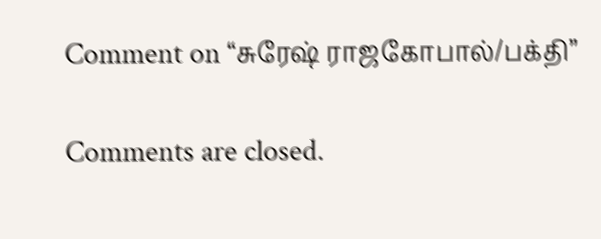Comment on “சுரேஷ் ராஜகோபால்/பக்தி”

Comments are closed.